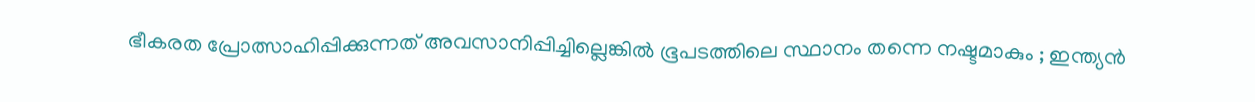ഭീകരത പ്രോത്സാഹിപ്പിക്കുന്നത് അവസാനിപ്പിച്ചില്ലെങ്കില്‍ ഭൂപടത്തിലെ സ്ഥാനം തന്നെ നഷ്ടമാകും ; ഇന്ത്യന്‍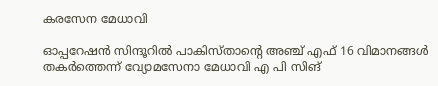കരസേന മേധാവി

ഓപ്പറേഷന്‍ സിന്ദൂറില്‍ പാകിസ്താന്റെ അഞ്ച് എഫ് 16 വിമാനങ്ങള്‍ തകര്‍ത്തെന്ന് വ്യോമസേനാ മേധാവി എ പി സിങ്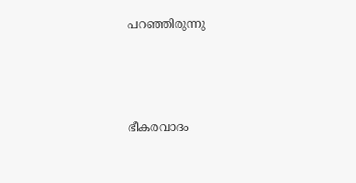പറഞ്ഞിരുന്നു



ഭീകരവാദം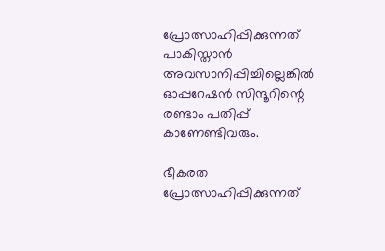പ്രോത്സാഹിപ്പിക്കുന്നത് പാകിസ്താന്‍ അവസാനിപ്പിച്ചില്ലെങ്കില്‍ ഓപ്പറേഷന്‍ സിന്ദൂറിന്റെ രണ്ടാം പതിപ്പ് കാണേണ്ടിവരും.

ഭീകരത പ്രോത്സാഹിപ്പിക്കുന്നത്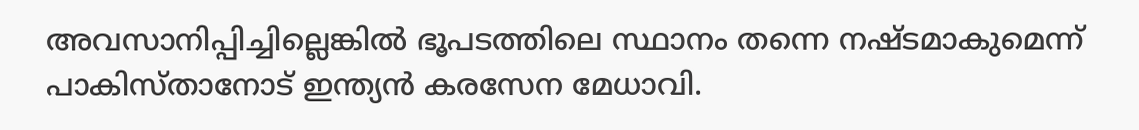അവസാനിപ്പിച്ചില്ലെങ്കില്‍ ഭൂപടത്തിലെ സ്ഥാനം തന്നെ നഷ്ടമാകുമെന്ന് പാകിസ്താനോട് ഇന്ത്യന്‍ കരസേന മേധാവി.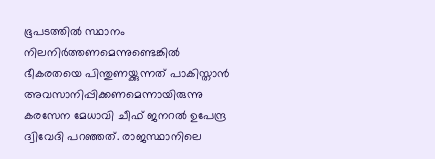ഭൂപടത്തില്‍ സ്ഥാനം നിലനിര്‍ത്തണമെന്നുണ്ടെങ്കില്‍ ഭീകരതയെ പിന്തുണയ്ക്കുന്നത് പാകിസ്താന്‍ അവസാനിപ്പിക്കണമെന്നായിരുന്നു കരസേന മേധാവി ചീഫ് ജനറല്‍ ഉപേന്ദ്ര ദ്വിവേദി പറഞ്ഞത്. രാജസ്ഥാനിലെ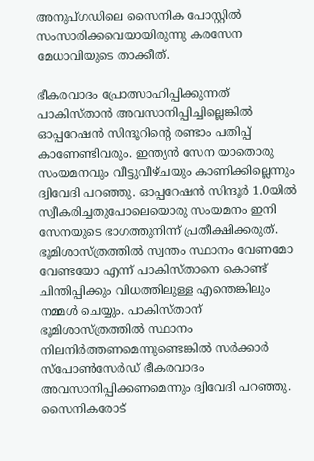അനുപ്ഗഡിലെ സൈനിക പോസ്റ്റില്‍ സംസാരിക്കവെയായിരുന്നു കരസേന മേധാവിയുടെ താക്കീത്.

ഭീകരവാദം പ്രോത്സാഹിപ്പിക്കുന്നത് പാകിസ്താന്‍ അവസാനിപ്പിച്ചില്ലെങ്കില്‍ ഓപ്പറേഷന്‍ സിന്ദൂറിന്റെ രണ്ടാം പതിപ്പ് കാണേണ്ടിവരും. ഇന്ത്യന്‍ സേന യാതൊരു സംയമനവും വീട്ടുവീഴ്ചയും കാണിക്കില്ലെന്നും ദ്വിവേദി പറഞ്ഞു. ഓപ്പറേഷന്‍ സിന്ദൂര്‍ 1.0യില്‍ സ്വീകരിച്ചതുപോലെയൊരു സംയമനം ഇനി സേനയുടെ ഭാഗത്തുനിന്ന് പ്രതീക്ഷിക്കരുത്. ഭൂമിശാസ്ത്രത്തില്‍ സ്വന്തം സ്ഥാനം വേണമോ വേണ്ടയോ എന്ന് പാകിസ്താനെ കൊണ്ട് ചിന്തിപ്പിക്കും വിധത്തിലുള്ള എന്തെങ്കിലും നമ്മള്‍ ചെയ്യും. പാകിസ്താന് ഭൂമിശാസ്ത്രത്തില്‍ സ്ഥാനം നിലനിര്‍ത്തണമെന്നുണ്ടെങ്കില്‍ സര്‍ക്കാര്‍ സ്പോണ്‍സേര്‍ഡ് ഭീകരവാദം അവസാനിപ്പിക്കണമെന്നും ദ്വിവേദി പറഞ്ഞു. സൈനികരോട്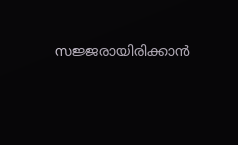സജ്ജരായിരിക്കാന്‍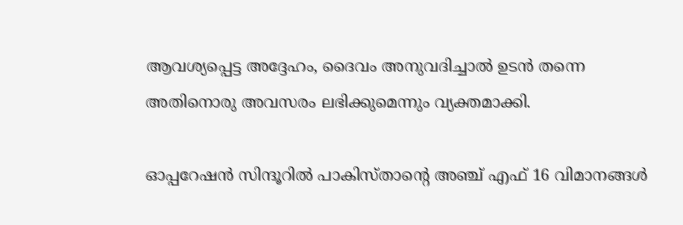ആവശ്യപ്പെട്ട അദ്ദേഹം, ദൈവം അനുവദിച്ചാല്‍ ഉടന്‍ തന്നെ അതിനൊരു അവസരം ലഭിക്കുമെന്നും വ്യക്തമാക്കി.

ഓപ്പറേഷന്‍ സിന്ദൂറില്‍ പാകിസ്താന്റെ അഞ്ച് എഫ് 16 വിമാനങ്ങള്‍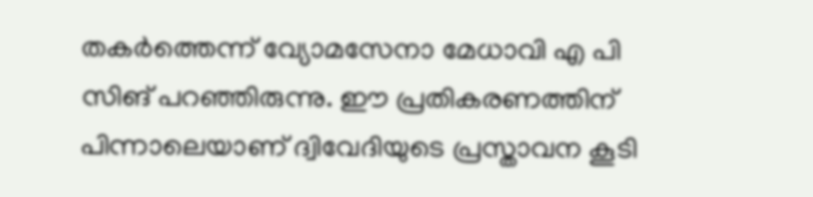തകര്‍ത്തെന്ന് വ്യോമസേനാ മേധാവി എ പി സിങ് പറഞ്ഞിരുന്നു. ഈ പ്രതികരണത്തിന് പിന്നാലെയാണ് ദ്വിവേദിയുടെ പ്രസ്താവന കൂടി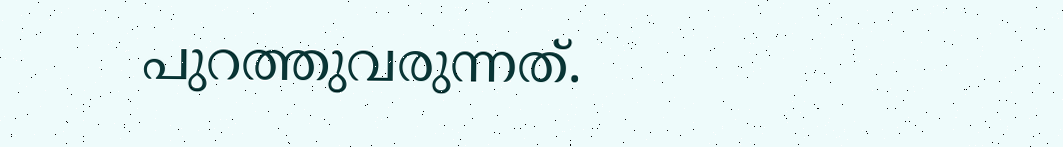പുറത്തുവരുന്നത്.